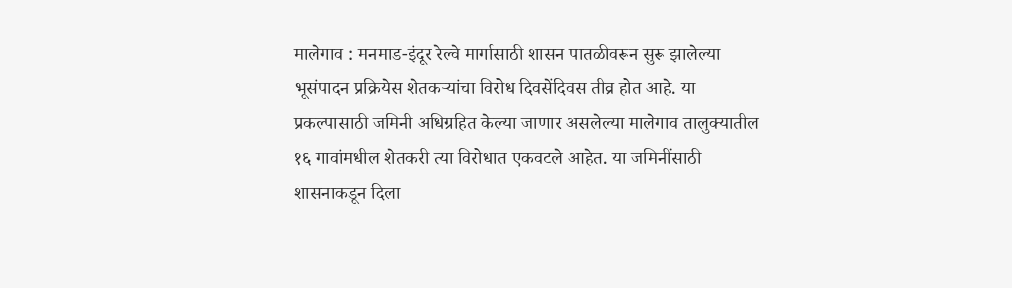मालेगाव : मनमाड-इंदूर रेल्वे मार्गासाठी शासन पातळीवरून सुरू झालेल्या भूसंपादन प्रक्रियेस शेतकऱ्यांचा विरोध दिवसेंदिवस तीव्र होत आहे. या प्रकल्पासाठी जमिनी अधिग्रहित केल्या जाणार असलेल्या मालेगाव तालुक्यातील १६ गावांमधील शेतकरी त्या विरोधात एकवटले आहेत. या जमिनींसाठी शासनाकडून दिला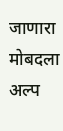जाणारा मोबदला अल्प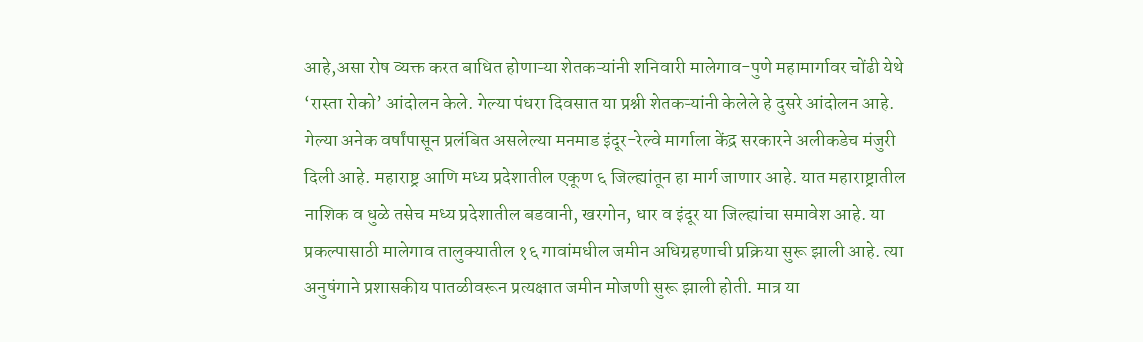आहे,असा रोष व्यक्त करत बाधित होणाऱ्या शेतकऱ्यांनी शनिवारी मालेगाव-पुणे महामार्गावर चोंढी येथे ‘रास्ता रोको’ आंदोलन केले. गेल्या पंधरा दिवसात या प्रश्नी शेतकऱ्यांनी केलेले हे दुसरे आंदोलन आहे.
गेल्या अनेक वर्षांपासून प्रलंबित असलेल्या मनमाड इंदूर-रेल्वे मार्गाला केंद्र सरकारने अलीकडेच मंजुरी दिली आहे. महाराष्ट्र आणि मध्य प्रदेशातील एकूण ६ जिल्ह्यांतून हा मार्ग जाणार आहे. यात महाराष्ट्रातील नाशिक व धुळे तसेच मध्य प्रदेशातील बडवानी, खरगोन, धार व इंदूर या जिल्ह्यांचा समावेश आहे. या प्रकल्पासाठी मालेगाव तालुक्यातील १६ गावांमधील जमीन अधिग्रहणाची प्रक्रिया सुरू झाली आहे. त्या अनुषंगाने प्रशासकीय पातळीवरून प्रत्यक्षात जमीन मोजणी सुरू झाली होती. मात्र या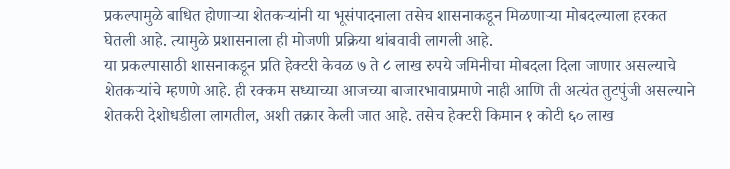प्रकल्पामुळे बाधित होणाऱ्या शेतकऱ्यांनी या भूसंपादनाला तसेच शासनाकडून मिळणाऱ्या मोबदल्याला हरकत घेतली आहे. त्यामुळे प्रशासनाला ही मोजणी प्रक्रिया थांबवावी लागली आहे.
या प्रकल्पासाठी शासनाकडून प्रति हेक्टरी केवळ ७ ते ८ लाख रुपये जमिनीचा मोबदला दिला जाणार असल्याचे शेतकऱ्यांचे म्हणणे आहे. ही रक्कम सध्याच्या आजच्या बाजारभावाप्रमाणे नाही आणि ती अत्यंत तुटपुंजी असल्याने शेतकरी देशोधडीला लागतील, अशी तक्रार केली जात आहे. तसेच हेक्टरी किमान १ कोटी ६० लाख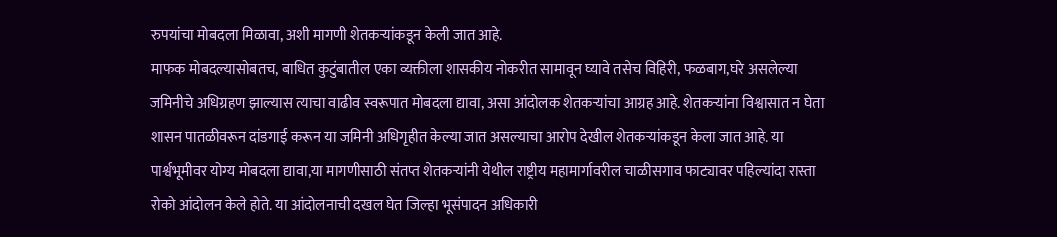रुपयांचा मोबदला मिळावा, अशी मागणी शेतकऱ्यांकडून केली जात आहे.
माफक मोबदल्यासोबतच, बाधित कुटुंबातील एका व्यक्तीला शासकीय नोकरीत सामावून घ्यावे तसेच विहिरी, फळबाग,घरे असलेल्या जमिनीचे अधिग्रहण झाल्यास त्याचा वाढीव स्वरूपात मोबदला द्यावा, असा आंदोलक शेतकऱ्यांचा आग्रह आहे. शेतकऱ्यांना विश्वासात न घेता शासन पातळीवरून दांडगाई करून या जमिनी अधिगृहीत केल्या जात असल्याचा आरोप देखील शेतकऱ्यांकडून केला जात आहे. या पार्श्वभूमीवर योग्य मोबदला द्यावा,या मागणीसाठी संतप्त शेतकऱ्यांनी येथील राष्ट्रीय महामार्गावरील चाळीसगाव फाट्यावर पहिल्यांदा रास्ता रोको आंदोलन केले होते. या आंदोलनाची दखल घेत जिल्हा भूसंपादन अधिकारी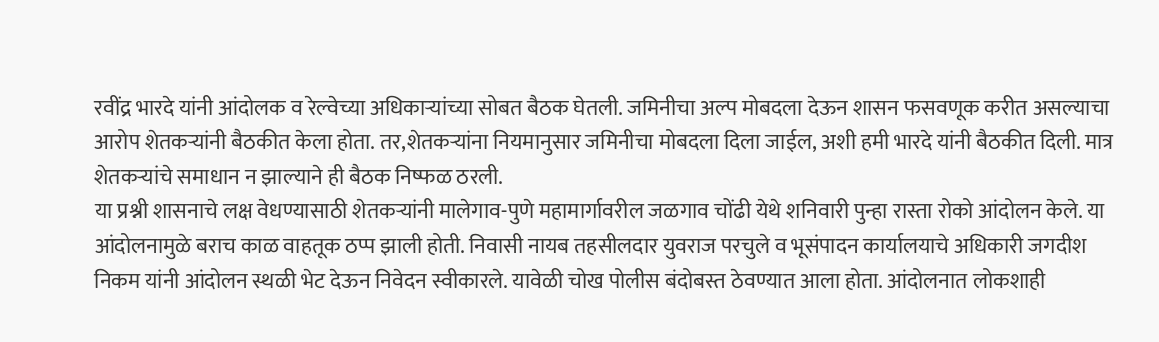रवींद्र भारदे यांनी आंदोलक व रेल्वेच्या अधिकाऱ्यांच्या सोबत बैठक घेतली. जमिनीचा अल्प मोबदला देऊन शासन फसवणूक करीत असल्याचा आरोप शेतकऱ्यांनी बैठकीत केला होता. तर,शेतकऱ्यांना नियमानुसार जमिनीचा मोबदला दिला जाईल, अशी हमी भारदे यांनी बैठकीत दिली. मात्र शेतकऱ्यांचे समाधान न झाल्याने ही बैठक निष्फळ ठरली.
या प्रश्नी शासनाचे लक्ष वेधण्यासाठी शेतकऱ्यांनी मालेगाव-पुणे महामार्गावरील जळगाव चोंढी येथे शनिवारी पुन्हा रास्ता रोको आंदोलन केले. या आंदोलनामुळे बराच काळ वाहतूक ठप्प झाली होती. निवासी नायब तहसीलदार युवराज परचुले व भूसंपादन कार्यालयाचे अधिकारी जगदीश निकम यांनी आंदोलन स्थळी भेट देऊन निवेदन स्वीकारले. यावेळी चोख पोलीस बंदोबस्त ठेवण्यात आला होता. आंदोलनात लोकशाही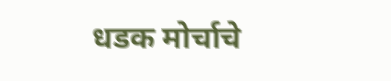धडक मोर्चाचे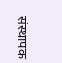संस्थापक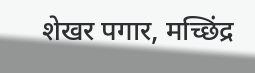शेखर पगार, मच्छिंद्र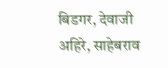बिडगर, देवाजी अहिरे, साहेबराव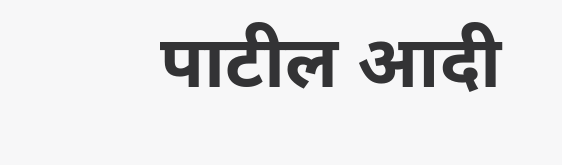पाटील आदी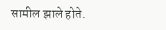सामील झाले होते.